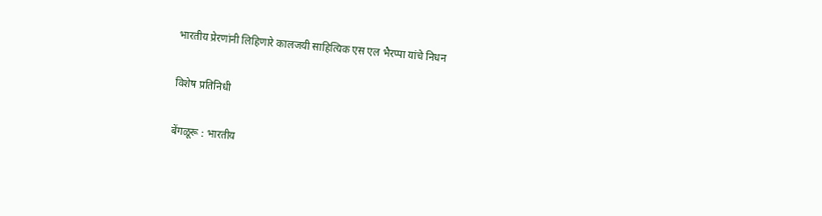भारतीय प्रेरणांनी लिहिणारे कालजयी साहित्यिक एस एल भैरप्पा यांचे निधन

विशेष प्रतिनिधी

बेंगळूरू : भारतीय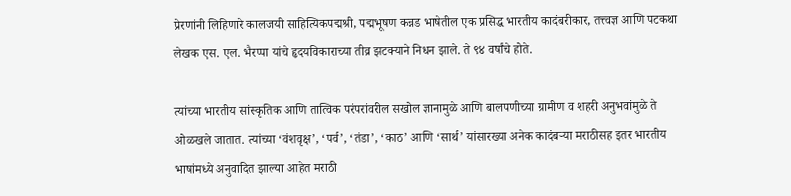प्रेरणांनी लिहिणारे कालजयी साहित्यिकपद्मश्री, पद्मभूषण कन्नड भाषेतील एक प्रसिद्ध भारतीय कादंबरीकार, तत्त्वज्ञ आणि पटकथा लेखक एस. एल. भैरप्पा यांचे हृदयविकाराच्या तीव्र झटक्याने निधन झाले. ते ९४ वर्षांचे होते.

त्यांच्या भारतीय सांस्कृतिक आणि तात्विक परंपरांवरील सखोल ज्ञानामुळे आणि बालपणीच्या ग्रामीण व शहरी अनुभवांमुळे ते ओळखले जातात. त्यांच्या ‘वंशवृक्ष’, ‘पर्व’, ‘तंडा’, ‘काठ’ आणि ‘सार्थ’ यांसारख्या अनेक कादंबऱ्या मराठीसह इतर भारतीय भाषांमध्ये अनुवादित झाल्या आहेत मराठी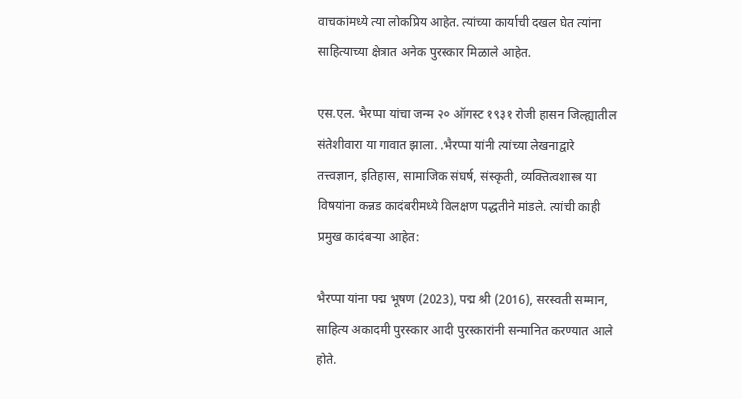वाचकांमध्ये त्या लोकप्रिय आहेत. त्यांच्या कार्याची दखल घेत त्यांना साहित्याच्या क्षेत्रात अनेक पुरस्कार मिळाले आहेत.

एस.एल. भैरप्पा यांचा जन्म २० ऑगस्ट १९३१ रोजी हासन जिल्ह्यातील संतेशीवारा या गावात झाला. .भैरप्पा यांनी त्यांच्या लेखनाद्वारे तत्त्वज्ञान, इतिहास, सामाजिक संघर्ष, संस्कृती, व्यक्तित्वशास्त्र या विषयांना कन्नड कादंबरीमध्ये विलक्षण पद्धतीने मांडले. त्यांची काही प्रमुख कादंबऱ्या आहेत:

भैरप्पा यांना पद्म भूषण (2023), पद्म श्री (2016), सरस्वती सम्मान, साहित्य अकादमी पुरस्कार आदी पुरस्कारांनी सन्मानित करण्यात आले होते.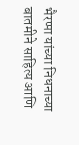भैरप्पा यांच्या निधनाच्या बातमीने साहित्य आणि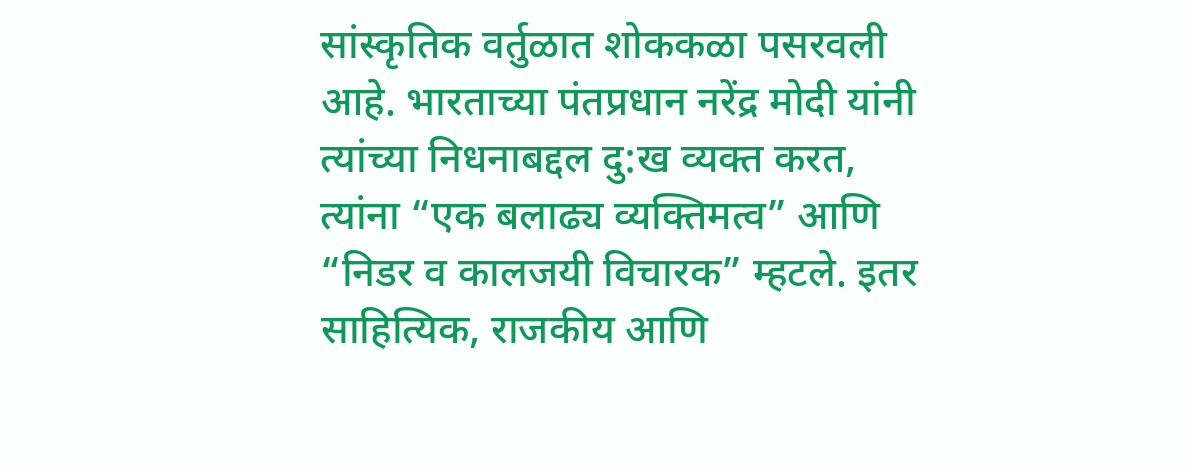सांस्कृतिक वर्तुळात शोककळा पसरवली आहे. भारताच्या पंतप्रधान नरेंद्र मोदी यांनी त्यांच्या निधनाबद्दल दु:ख व्यक्त करत, त्यांना “एक बलाढ्य व्यक्तिमत्व” आणि “निडर व कालजयी विचारक” म्हटले. इतर साहित्यिक, राजकीय आणि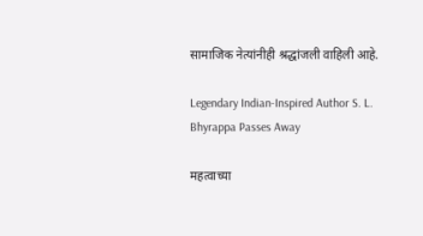सामाजिक नेत्यांनीही श्रद्धांजली वाहिली आहे.

Legendary Indian-Inspired Author S. L. Bhyrappa Passes Away

महत्वाच्या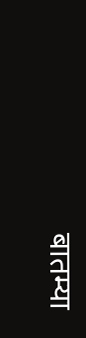बातम्या